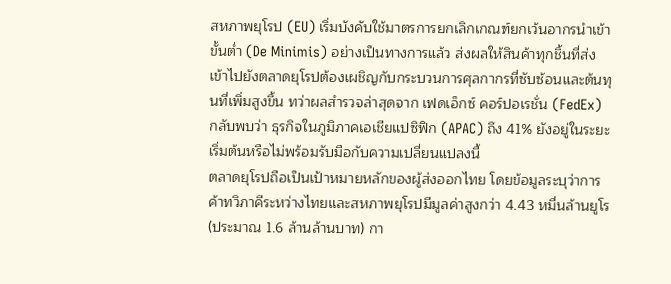สหภาพยุโรป (EU) เริ่มบังคับใช้มาตรการยกเลิกเกณฑ์ยกเว้นอากรนำเข้าขั้นต่ำ (De Minimis) อย่างเป็นทางการแล้ว ส่งผลให้สินค้าทุกชิ้นที่ส่งเข้าไปยังตลาดยุโรปต้องเผชิญกับกระบวนการศุลกากรที่ซับซ้อนและต้นทุนที่เพิ่มสูงขึ้น ทว่าผลสำรวจล่าสุดจาก เฟดเอ็กซ์ คอร์ปอเรชั่น (FedEx) กลับพบว่า ธุรกิจในภูมิภาคเอเชียแปซิฟิก (APAC) ถึง 41% ยังอยู่ในระยะเริ่มต้นหรือไม่พร้อมรับมือกับความเปลี่ยนแปลงนี้
ตลาดยุโรปถือเป็นเป้าหมายหลักของผู้ส่งออกไทย โดยข้อมูลระบุว่าการค้าทวิภาคีระหว่างไทยและสหภาพยุโรปมีมูลค่าสูงกว่า 4.43 หมื่นล้านยูโร (ประมาณ 1.6 ล้านล้านบาท) กา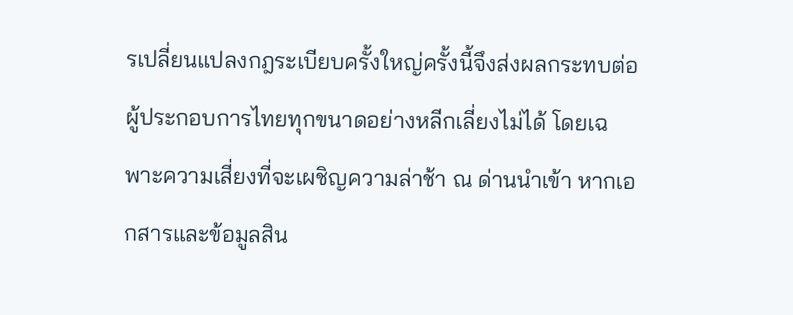รเปลี่ยนแปลงกฎระเบียบครั้งใหญ่ครั้งนี้จึงส่งผลกระทบต่อผู้ประกอบการไทยทุกขนาดอย่างหลีกเลี่ยงไม่ได้ โดยเฉพาะความเสี่ยงที่จะเผชิญความล่าช้า ณ ด่านนำเข้า หากเอกสารและข้อมูลสิน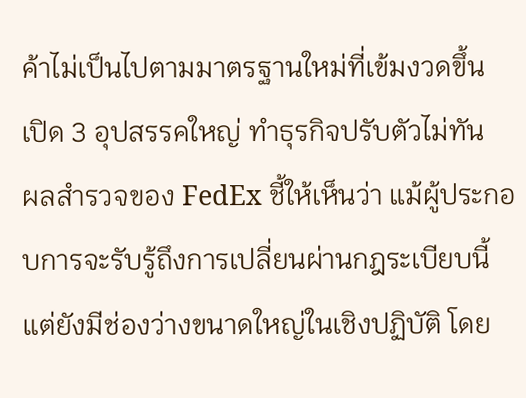ค้าไม่เป็นไปตามมาตรฐานใหม่ที่เข้มงวดขึ้น
เปิด 3 อุปสรรคใหญ่ ทำธุรกิจปรับตัวไม่ทัน
ผลสำรวจของ FedEx ชี้ให้เห็นว่า แม้ผู้ประกอบการจะรับรู้ถึงการเปลี่ยนผ่านกฎระเบียบนี้ แต่ยังมีช่องว่างขนาดใหญ่ในเชิงปฏิบัติ โดย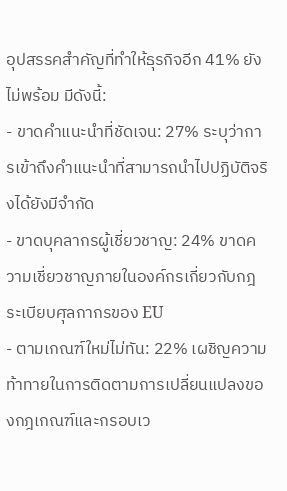อุปสรรคสำคัญที่ทำให้ธุรกิจอีก 41% ยังไม่พร้อม มีดังนี้:
- ขาดคำแนะนำที่ชัดเจน: 27% ระบุว่าการเข้าถึงคำแนะนำที่สามารถนำไปปฏิบัติจริงได้ยังมีจำกัด
- ขาดบุคลากรผู้เชี่ยวชาญ: 24% ขาดความเชี่ยวชาญภายในองค์กรเกี่ยวกับกฎระเบียบศุลกากรของ EU
- ตามเกณฑ์ใหม่ไม่ทัน: 22% เผชิญความท้าทายในการติดตามการเปลี่ยนแปลงของกฎเกณฑ์และกรอบเว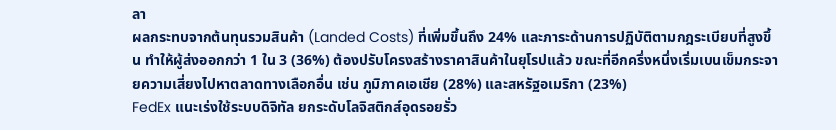ลา
ผลกระทบจากต้นทุนรวมสินค้า (Landed Costs) ที่เพิ่มขึ้นถึง 24% และภาระด้านการปฏิบัติตามกฎระเบียบที่สูงขึ้น ทำให้ผู้ส่งออกกว่า 1 ใน 3 (36%) ต้องปรับโครงสร้างราคาสินค้าในยุโรปแล้ว ขณะที่อีกครึ่งหนึ่งเริ่มเบนเข็มกระจายความเสี่ยงไปหาตลาดทางเลือกอื่น เช่น ภูมิภาคเอเชีย (28%) และสหรัฐอเมริกา (23%)
FedEx แนะเร่งใช้ระบบดิจิทัล ยกระดับโลจิสติกส์อุดรอยรั่ว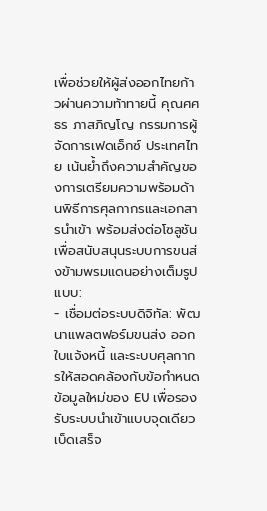เพื่อช่วยให้ผู้ส่งออกไทยก้าวผ่านความท้าทายนี้ คุณศศธร ภาสภิญโญ กรรมการผู้จัดการเฟดเอ็กซ์ ประเทศไทย เน้นย้ำถึงความสำคัญของการเตรียมความพร้อมด้านพิธีการศุลกากรและเอกสารนำเข้า พร้อมส่งต่อโซลูชันเพื่อสนับสนุนระบบการขนส่งข้ามพรมแดนอย่างเต็มรูปแบบ:
- เชื่อมต่อระบบดิจิทัล: พัฒนาแพลตฟอร์มขนส่ง ออกใบแจ้งหนี้ และระบบศุลกากรให้สอดคล้องกับข้อกำหนดข้อมูลใหม่ของ EU เพื่อรองรับระบบนำเข้าแบบจุดเดียวเบ็ดเสร็จ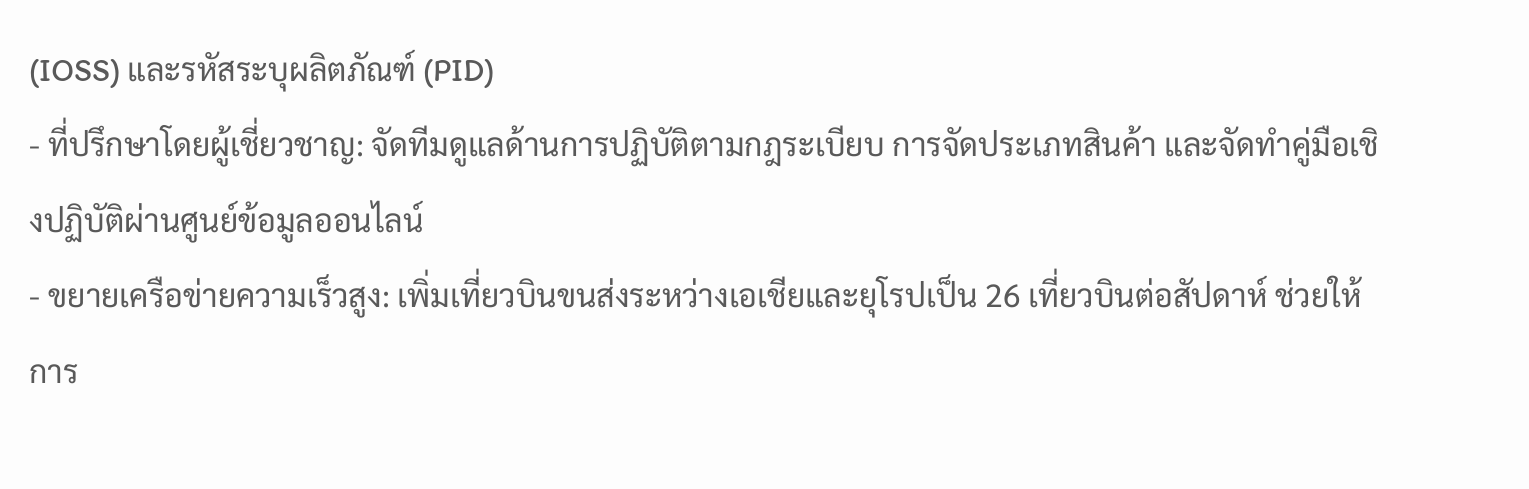(IOSS) และรหัสระบุผลิตภัณฑ์ (PID)
- ที่ปรึกษาโดยผู้เชี่ยวชาญ: จัดทีมดูแลด้านการปฏิบัติตามกฎระเบียบ การจัดประเภทสินค้า และจัดทำคู่มือเชิงปฏิบัติผ่านศูนย์ข้อมูลออนไลน์
- ขยายเครือข่ายความเร็วสูง: เพิ่มเที่ยวบินขนส่งระหว่างเอเชียและยุโรปเป็น 26 เที่ยวบินต่อสัปดาห์ ช่วยให้การ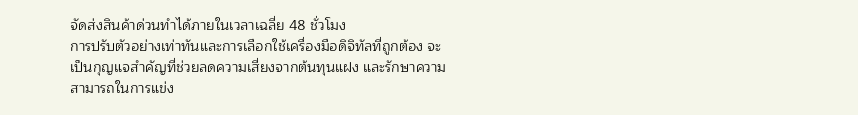จัดส่งสินค้าด่วนทำได้ภายในเวลาเฉลี่ย 48 ชั่วโมง
การปรับตัวอย่างเท่าทันและการเลือกใช้เครื่องมือดิจิทัลที่ถูกต้อง จะเป็นกุญแจสำคัญที่ช่วยลดความเสี่ยงจากต้นทุนแฝง และรักษาความสามารถในการแข่ง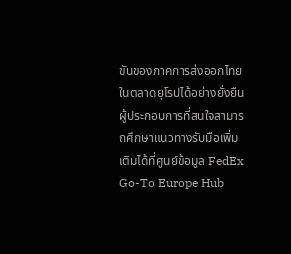ขันของภาคการส่งออกไทยในตลาดยุโรปได้อย่างยั่งยืน ผู้ประกอบการที่สนใจสามารถศึกษาแนวทางรับมือเพิ่มเติมได้ที่ศูนย์ข้อมูล FedEx Go-To Europe Hub